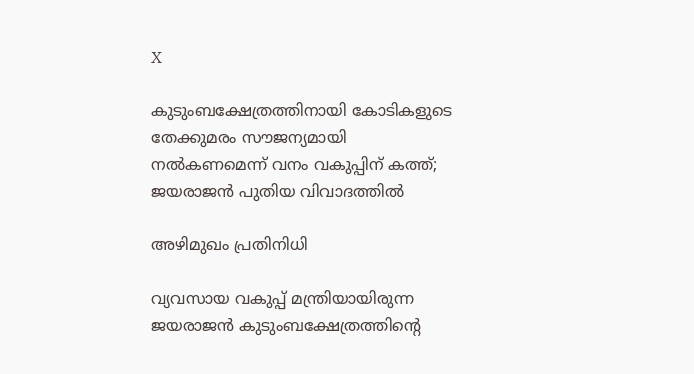X

കുടുംബക്ഷേത്രത്തിനായി കോടികളുടെ തേക്കുമരം സൗജന്യമായി നല്‍കണമെന്ന് വനം വകുപ്പിന് കത്ത്; ജയരാജന്‍ പുതിയ വിവാദത്തില്‍

അഴിമുഖം പ്രതിനിധി

വ്യവസായ വകുപ്പ് മന്ത്രിയായിരുന്ന ജയരാജന്‍ കുടുംബക്ഷേത്രത്തിന്റെ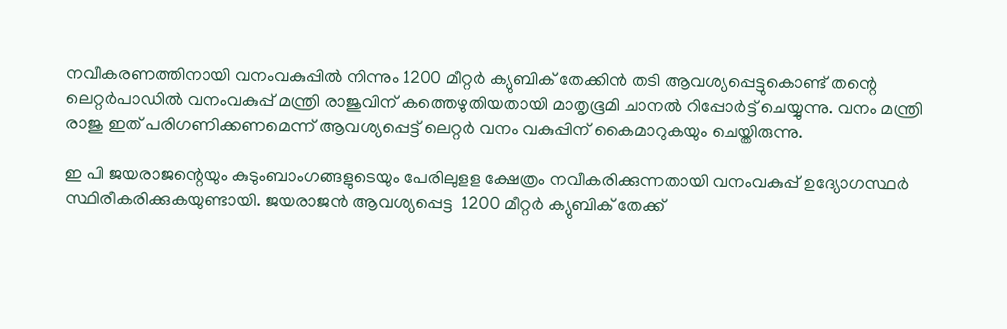നവീകരണത്തിനായി വനംവകുപ്പില്‍ നിന്നും 1200 മീറ്റര്‍ ക്യുബിക് തേക്കിന്‍ തടി ആവശ്യപ്പെട്ടുകൊണ്ട് തന്റെ ലെറ്റര്‍പാഡില്‍ വനംവകുപ്പ് മന്ത്രി രാജുവിന് കത്തെഴുതിയതായി മാതൃഭൂമി ചാനല്‍ റിപ്പോര്‍ട്ട് ചെയ്യുന്നു. വനം മന്ത്രി രാജു ഇത് പരിഗണിക്കണമെന്ന് ആവശ്യപ്പെട്ട് ലെറ്റര്‍ വനം വകുപ്പിന് കൈമാറുകയും ചെയ്തിരുന്നു.

ഇ പി ജയരാജന്റെയും കുടുംബാംഗങ്ങളുടെയും പേരിലുളള ക്ഷേത്രം നവീകരിക്കുന്നതായി വനംവകുപ്പ് ഉദ്യോഗസ്ഥര്‍ സ്ഥിരീകരിക്കുകയുണ്ടായി. ജയരാജന്‍ ആവശ്യപ്പെട്ട  1200 മീറ്റര്‍ ക്യുബിക് തേക്ക്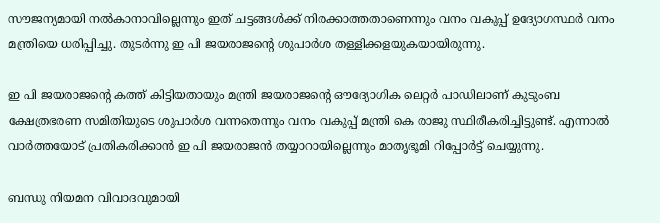സൗജന്യമായി നല്‍കാനാവില്ലെന്നും ഇത് ചട്ടങ്ങള്‍ക്ക് നിരക്കാത്തതാണെന്നും വനം വകുപ്പ് ഉദ്യോഗസ്ഥര്‍ വനം മന്ത്രിയെ ധരിപ്പിച്ചു. തുടര്‍ന്നു ഇ പി ജയരാജന്റെ ശുപാര്‍ശ തള്ളിക്കളയുകയായിരുന്നു.

ഇ പി ജയരാജന്റെ കത്ത് കിട്ടിയതായും മന്ത്രി ജയരാജന്റെ ഔദ്യോഗിക ലെറ്റര്‍ പാഡിലാണ് കുടുംബ ക്ഷേത്രഭരണ സമിതിയുടെ ശുപാര്‍ശ വന്നതെന്നും വനം വകുപ്പ് മന്ത്രി കെ രാജു സ്ഥിരീകരിച്ചിട്ടുണ്ട്. എന്നാല്‍ വാര്‍ത്തയോട് പ്രതികരിക്കാന്‍ ഇ പി ജയരാജന്‍ തയ്യാറായില്ലെന്നും മാതൃഭൂമി റിപ്പോര്‍ട്ട് ചെയ്യുന്നു.

ബന്ധു നിയമന വിവാദവുമായി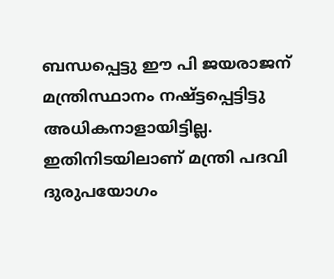ബന്ധപ്പെട്ടു ഈ പി ജയരാജന് മന്ത്രിസ്ഥാനം നഷ്ട്ടപ്പെട്ടിട്ടു അധികനാളായിട്ടില്ല. ഇതിനിടയിലാണ് മന്ത്രി പദവി ദുരുപയോഗം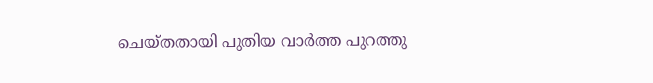ചെയ്തതായി പുതിയ വാര്‍ത്ത പുറത്തു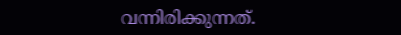വന്നിരിക്കുന്നത്.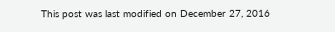This post was last modified on December 27, 2016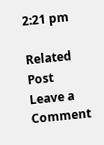2:21 pm

Related Post
Leave a Comment